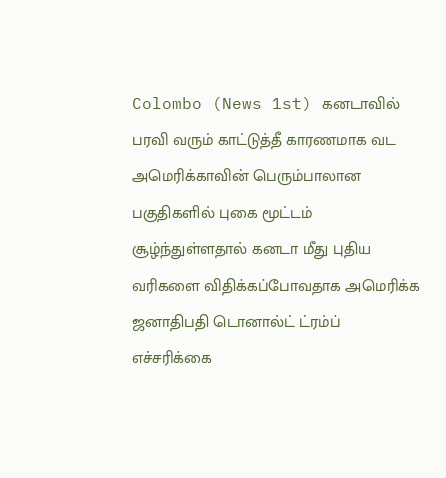Colombo (News 1st) கனடாவில் பரவி வரும் காட்டுத்தீ காரணமாக வட அமெரிக்காவின் பெரும்பாலான பகுதிகளில் புகை மூட்டம் சூழ்ந்துள்ளதால் கனடா மீது புதிய வரிகளை விதிக்கப்போவதாக அமெரிக்க ஜனாதிபதி டொனால்ட் ட்ரம்ப் எச்சரிக்கை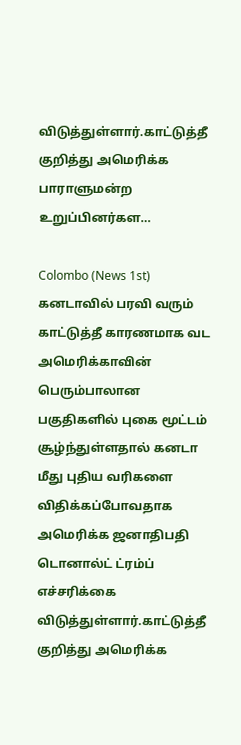விடுத்துள்ளார்.காட்டுத்தீ குறித்து அமெரிக்க பாராளுமன்ற உறுப்பினர்கள…

Colombo (News 1st)  கனடாவில் பரவி வரும் காட்டுத்தீ காரணமாக வட அமெரிக்காவின் பெரும்பாலான பகுதிகளில் புகை மூட்டம் சூழ்ந்துள்ளதால் கனடா மீது புதிய வரிகளை விதிக்கப்போவதாக அமெரிக்க ஜனாதிபதி டொனால்ட் ட்ரம்ப் எச்சரிக்கை விடுத்துள்ளார்.காட்டுத்தீ குறித்து அமெரிக்க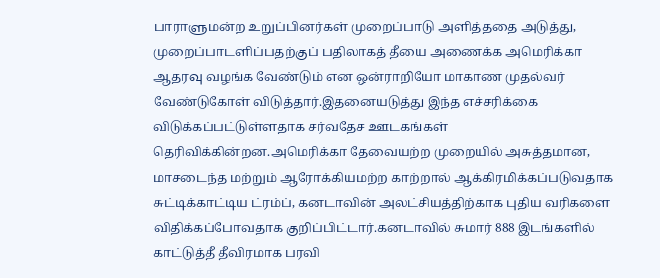பாராளுமன்ற உறுப்பினர்கள் முறைப்பாடு அளித்ததை அடுத்து, முறைப்பாடளிப்பதற்குப் பதிலாகத் தீயை அணைக்க அமெரிக்கா ஆதரவு வழங்க வேண்டும் என ஒன்ராறியோ மாகாண முதல்வர் வேண்டுகோள் விடுத்தார்.இதனையடுத்து இந்த எச்சரிக்கை விடுக்கப்பட்டுள்ளதாக சர்வதேச ஊடகங்கள் தெரிவிக்கின்றன.அமெரிக்கா தேவையற்ற முறையில் அசுத்தமான, மாசடைந்த மற்றும் ஆரோக்கியமற்ற காற்றால் ஆக்கிரமிக்கப்படுவதாக சுட்டிக்காட்டிய ட்ரம்ப், கனடாவின் அலட்சியத்திற்காக புதிய வரிகளை விதிக்கப்போவதாக குறிப்பிட்டார்.கனடாவில் சுமார் 888 இடங்களில் காட்டுத்தீ தீவிரமாக பரவி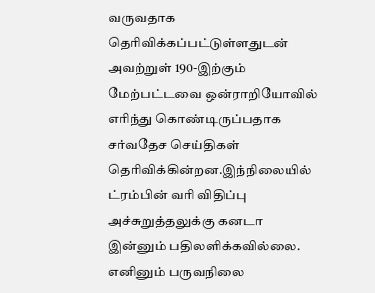வருவதாக தெரிவிக்கப்பட்டுள்ளதுடன் அவற்றுள் 190-இற்கும் மேற்பட்டவை ஒன்ராறியோவில் எரிந்து கொண்டிருப்பதாக சர்வதேச செய்திகள் தெரிவிக்கின்றன.இந்நிலையில் ட்ரம்பின் வரி விதிப்பு அச்சுறுத்தலுக்கு கனடா இன்னும் பதிலளிக்கவில்லை. எனினும் பருவநிலை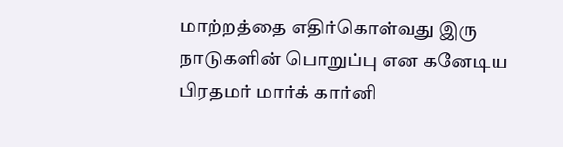மாற்றத்தை எதிர்கொள்வது இரு நாடுகளின் பொறுப்பு என கனேடிய பிரதமர் மார்க் கார்னி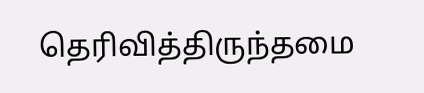தெரிவித்திருந்தமை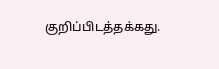குறிப்பிடத்தக்கது.